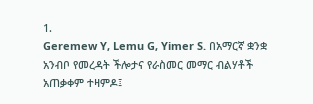1.
Geremew Y, Lemu G, Yimer S. በአማርኛ ቋንቋ አንብቦ የመረዳት ችሎታና የራስመር መማር ብልሃቶች አጠቃቀም ተዛምዶ፤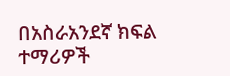በአስራአንደኛ ክፍል ተማሪዎች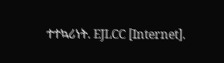ተተኳሪነት. EJLCC [Internet].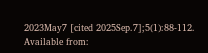2023May7 [cited 2025Sep.7];5(1):88-112. Available from: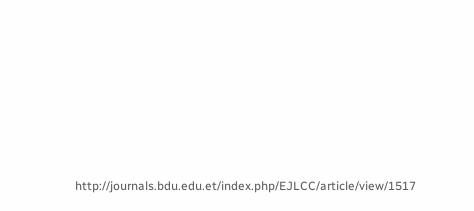http://journals.bdu.edu.et/index.php/EJLCC/article/view/1517